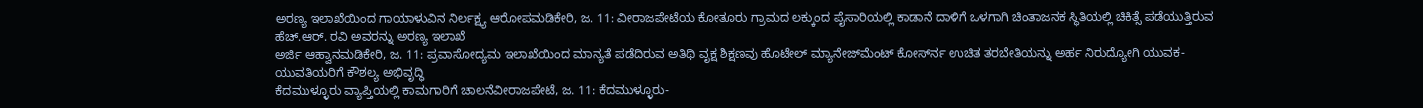ಅರಣ್ಯ ಇಲಾಖೆಯಿಂದ ಗಾಯಾಳುವಿನ ನಿರ್ಲಕ್ಷ್ಯ ಆರೋಪಮಡಿಕೇರಿ, ಜ. 11: ವೀರಾಜಪೇಟೆಯ ಕೋತೂರು ಗ್ರಾಮದ ಲಕ್ಕುಂದ ಪೈಸಾರಿಯಲ್ಲಿ ಕಾಡಾನೆ ದಾಳಿಗೆ ಒಳಗಾಗಿ ಚಿಂತಾಜನಕ ಸ್ಥಿತಿಯಲ್ಲಿ ಚಿಕಿತ್ಸೆ ಪಡೆಯುತ್ತಿರುವ ಹೆಚ್.ಆರ್. ರವಿ ಅವರನ್ನು ಅರಣ್ಯ ಇಲಾಖೆ
ಅರ್ಜಿ ಆಹ್ವಾನಮಡಿಕೇರಿ, ಜ. 11: ಪ್ರವಾಸೋದ್ಯಮ ಇಲಾಖೆಯಿಂದ ಮಾನ್ಯತೆ ಪಡೆದಿರುವ ಅತಿಥಿ ವೃಕ್ಷ ಶಿಕ್ಷಣವು ಹೊಟೇಲ್ ಮ್ಯಾನೇಜ್‍ಮೆಂಟ್ ಕೋರ್ಸ್‍ನ ಉಚಿತ ತರಬೇತಿಯನ್ನು ಅರ್ಹ ನಿರುದ್ಯೋಗಿ ಯುವಕ-ಯುವತಿಯರಿಗೆ ಕೌಶಲ್ಯ ಅಭಿವೃದ್ಧಿ
ಕೆದಮುಳ್ಳೂರು ವ್ಯಾಪ್ತಿಯಲ್ಲಿ ಕಾಮಗಾರಿಗೆ ಚಾಲನೆವೀರಾಜಪೇಟೆ, ಜ. 11: ಕೆದಮುಳ್ಳೂರು-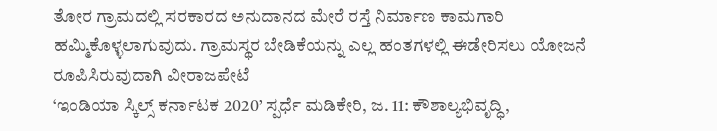ತೋರ ಗ್ರಾಮದಲ್ಲಿ ಸರಕಾರದ ಅನುದಾನದ ಮೇರೆ ರಸ್ತೆ ನಿರ್ಮಾಣ ಕಾಮಗಾರಿ ಹಮ್ಮಿಕೊಳ್ಳಲಾಗುವುದು. ಗ್ರಾಮಸ್ಥರ ಬೇಡಿಕೆಯನ್ನು ಎಲ್ಲ ಹಂತಗಳಲ್ಲಿ ಈಡೇರಿಸಲು ಯೋಜನೆ ರೂಪಿಸಿರುವುದಾಗಿ ವೀರಾಜಪೇಟೆ
‘ಇಂಡಿಯಾ ಸ್ಕಿಲ್ಸ್ ಕರ್ನಾಟಕ 2020’ ಸ್ಪರ್ಧೆ ಮಡಿಕೇರಿ, ಜ. 11: ಕೌಶಾಲ್ಯಭಿವೃದ್ಧಿ,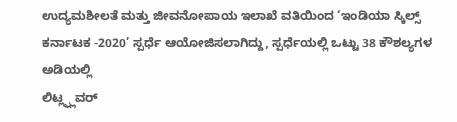ಉದ್ಯಮಶೀಲತೆ ಮತ್ತು ಜೀವನೋಪಾಯ ಇಲಾಖೆ ವತಿಯಿಂದ ‘ಇಂಡಿಯಾ ಸ್ಕಿಲ್ಸ್ ಕರ್ನಾಟಕ -2020’ ಸ್ಪರ್ಧೆ ಆಯೋಜಿಸಲಾಗಿದ್ದು, ಸ್ಪರ್ಧೆಯಲ್ಲಿ ಒಟ್ಟು 38 ಕೌಶಲ್ಯಗಳ ಅಡಿಯಲ್ಲಿ
ಲಿಟ್ಲ್ಫ್ಲವರ್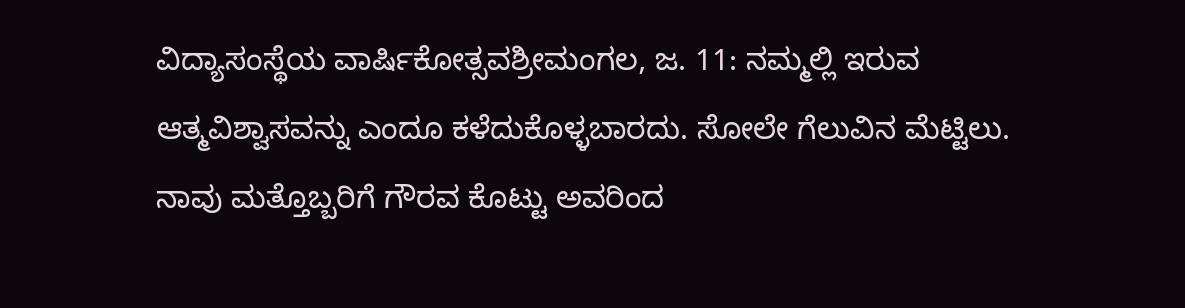ವಿದ್ಯಾಸಂಸ್ಥೆಯ ವಾರ್ಷಿಕೋತ್ಸವಶ್ರೀಮಂಗಲ, ಜ. 11: ನಮ್ಮಲ್ಲಿ ಇರುವ ಆತ್ಮವಿಶ್ವಾಸವನ್ನು ಎಂದೂ ಕಳೆದುಕೊಳ್ಳಬಾರದು. ಸೋಲೇ ಗೆಲುವಿನ ಮೆಟ್ಟಿಲು. ನಾವು ಮತ್ತೊಬ್ಬರಿಗೆ ಗೌರವ ಕೊಟ್ಟು ಅವರಿಂದ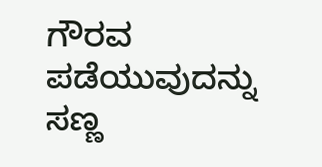ಗೌರವ ಪಡೆಯುವುದನ್ನು ಸಣ್ಣ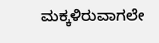ಮಕ್ಕಳಿರುವಾಗಲೇ